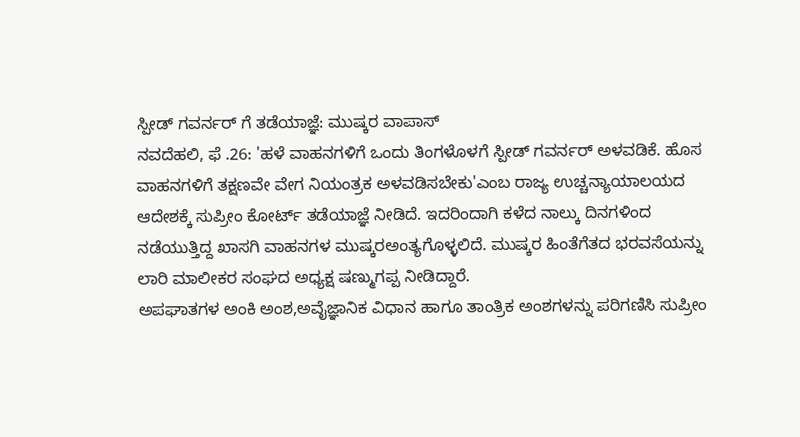ಸ್ಪೀಡ್ ಗವರ್ನರ್ ಗೆ ತಡೆಯಾಜ್ಞೆ: ಮುಷ್ಕರ ವಾಪಾಸ್
ನವದೆಹಲಿ, ಫೆ .26: 'ಹಳೆ ವಾಹನಗಳಿಗೆ ಒಂದು ತಿಂಗಳೊಳಗೆ ಸ್ಪೀಡ್ ಗವರ್ನರ್ ಅಳವಡಿಕೆ. ಹೊಸ ವಾಹನಗಳಿಗೆ ತಕ್ಷಣವೇ ವೇಗ ನಿಯಂತ್ರಕ ಅಳವಡಿಸಬೇಕು'ಎಂಬ ರಾಜ್ಯ ಉಚ್ಚನ್ಯಾಯಾಲಯದ ಆದೇಶಕ್ಕೆ ಸುಪ್ರೀಂ ಕೋರ್ಟ್ ತಡೆಯಾಜ್ಞೆ ನೀಡಿದೆ. ಇದರಿಂದಾಗಿ ಕಳೆದ ನಾಲ್ಕು ದಿನಗಳಿಂದ ನಡೆಯುತ್ತಿದ್ದ ಖಾಸಗಿ ವಾಹನಗಳ ಮುಷ್ಕರಅಂತ್ಯಗೊಳ್ಳಲಿದೆ. ಮುಷ್ಕರ ಹಿಂತೆಗೆತದ ಭರವಸೆಯನ್ನು ಲಾರಿ ಮಾಲೀಕರ ಸಂಘದ ಅಧ್ಯಕ್ಷ ಷಣ್ಮುಗಪ್ಪ ನೀಡಿದ್ದಾರೆ.
ಅಪಘಾತಗಳ ಅಂಕಿ ಅಂಶ,ಅವೈಜ್ಞಾನಿಕ ವಿಧಾನ ಹಾಗೂ ತಾಂತ್ರಿಕ ಅಂಶಗಳನ್ನು ಪರಿಗಣಿಸಿ ಸುಪ್ರೀಂ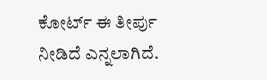ಕೋರ್ಟ್ ಈ ತೀರ್ಪು ನೀಡಿದೆ ಎನ್ನಲಾಗಿದೆ.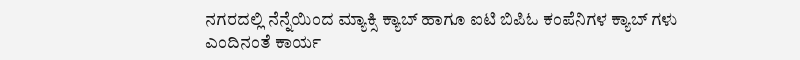ನಗರದಲ್ಲಿ ನೆನ್ನೆಯಿಂದ ಮ್ಯಾಕ್ಸಿ ಕ್ಯಾಬ್ ಹಾಗೂ ಐಟಿ ಬಿಪಿಓ ಕಂಪೆನಿಗಳ ಕ್ಯಾಬ್ ಗಳು ಎಂದಿನಂತೆ ಕಾರ್ಯ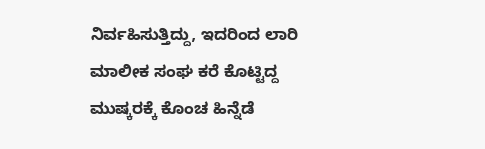ನಿರ್ವಹಿಸುತ್ತಿದ್ದು, ಇದರಿಂದ ಲಾರಿ ಮಾಲೀಕ ಸಂಘ ಕರೆ ಕೊಟ್ಟಿದ್ದ ಮುಷ್ಕರಕ್ಕೆ ಕೊಂಚ ಹಿನ್ನೆಡೆ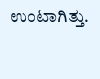ಉಂಟಾಗಿತ್ತು.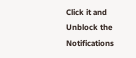Click it and Unblock the Notifications